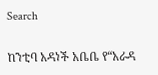Search

ከንቲባ አዳነች አቤቤ የ“አራዳ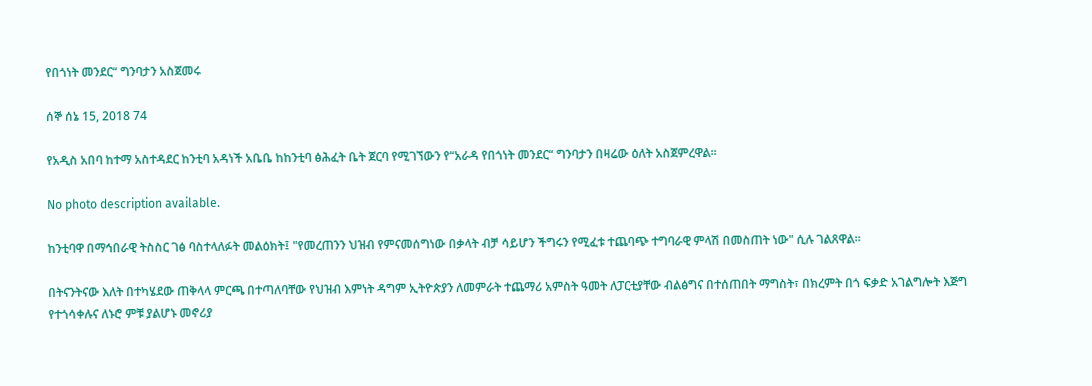የበጎነት መንደር“ ግንባታን አስጀመሩ

ሰኞ ሰኔ 15, 2018 74

የአዲስ አበባ ከተማ አስተዳደር ከንቲባ አዳነች አቤቤ ከከንቲባ ፅሕፈት ቤት ጀርባ የሚገኘውን የ“አራዳ የበጎነት መንደር“ ግንባታን በዛሬው ዕለት አስጀምረዋል።

No photo description available.

ከንቲባዋ በማኅበራዊ ትስስር ገፅ ባስተላለፉት መልዕክት፤ "የመረጠንን ህዝብ የምናመሰግነው በቃላት ብቻ ሳይሆን ችግሩን የሚፈቱ ተጨባጭ ተግባራዊ ምላሽ በመስጠት ነው" ሲሉ ገልጸዋል።

በትናንትናው እለት በተካሄደው ጠቅላላ ምርጫ በተጣለባቸው የህዝብ እምነት ዳግም ኢትዮጵያን ለመምራት ተጨማሪ አምስት ዓመት ለፓርቲያቸው ብልፅግና በተሰጠበት ማግስት፣ በክረምት በጎ ፍቃድ አገልግሎት እጅግ የተጎሳቀሉና ለኑሮ ምቹ ያልሆኑ መኖሪያ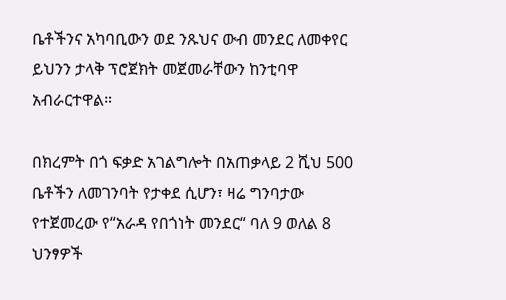ቤቶችንና አካባቢውን ወደ ንጹህና ውብ መንደር ለመቀየር ይህንን ታላቅ ፕሮጀክት መጀመራቸውን ከንቲባዋ አብራርተዋል።

በክረምት በጎ ፍቃድ አገልግሎት በአጠቃላይ 2 ሺህ 500 ቤቶችን ለመገንባት የታቀደ ሲሆን፣ ዛሬ ግንባታው የተጀመረው የ“አራዳ የበጎነት መንደር“ ባለ 9 ወለል 8 ህንፃዎች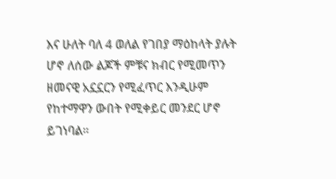እና ሁለት ባለ 4 ወለል የገበያ ማዕከላት ያሉት ሆኖ ለሰው ልጆች ምቹና ክብር የሚመጥን ዘመናዊ አኗኗርን የሚፈጥር እንዲሁም የከተማዋን ውበት የሚቀይር መንደር ሆኖ ይገነባል።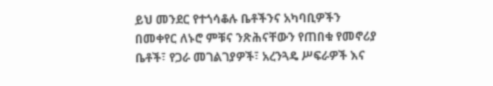ይህ መንደር የተጎሳቆሉ ቤቶችንና አካባቢዎችን በመቀየር ለኑሮ ምቹና ንጽሕናቸውን የጠበቁ የመኖሪያ ቤቶች፣ የጋራ መገልገያዎች፣ አረንጓዴ ሥፍራዎች እና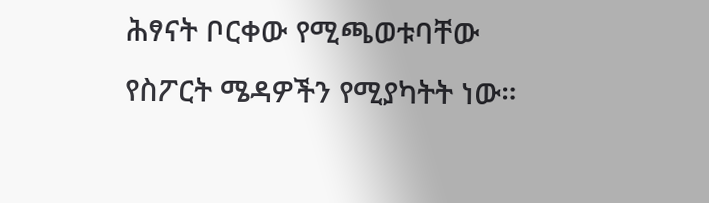ሕፃናት ቦርቀው የሚጫወቱባቸው የስፖርት ሜዳዎችን የሚያካትት ነው።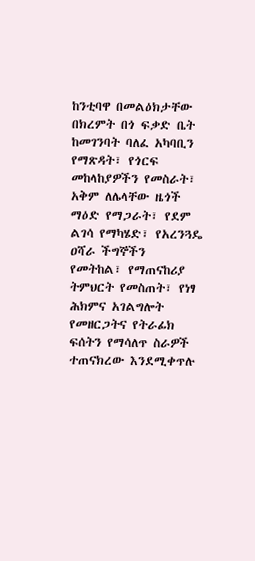ከንቲባዋ በመልዕክታቸው በክረምት በጎ ፍቃድ ቤት ከመገንባት ባለፈ አካባቢን የማጽዳት፣ የጎርፍ መከላከያዎችን የመስራት፣ አቅም ለሌላቸው ዜጎች ማዕድ የማጋራት፣ የደም ልገሳ የማካሄድ፣ የአረንጓዴ ዐሻራ ችግኞችን የመትከል፣ የማጠናከሪያ ትምህርት የመስጠት፣ የነፃ ሕክምና አገልግሎት የመዘርጋትና የትራፊክ ፍሰትን የማሳለጥ ስራዎች ተጠናክረው እንደሚቀጥሉ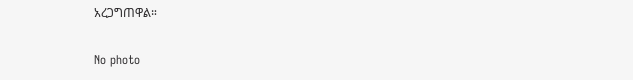አረጋግጠዋል።

No photo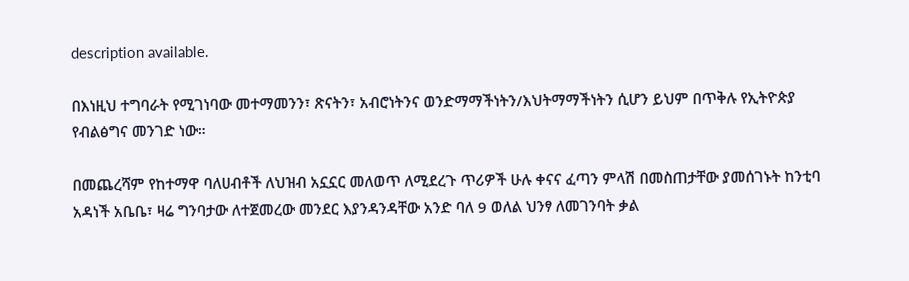description available.

በእነዚህ ተግባራት የሚገነባው መተማመንን፣ ጽናትን፣ አብሮነትንና ወንድማማችነትን/እህትማማችነትን ሲሆን ይህም በጥቅሉ የኢትዮጵያ የብልፅግና መንገድ ነው።

በመጨረሻም የከተማዋ ባለሀብቶች ለህዝብ አኗኗር መለወጥ ለሚደረጉ ጥሪዎች ሁሉ ቀናና ፈጣን ምላሽ በመስጠታቸው ያመሰገኑት ከንቲባ አዳነች አቤቤ፣ ዛሬ ግንባታው ለተጀመረው መንደር እያንዳንዳቸው አንድ ባለ 9 ወለል ህንፃ ለመገንባት ቃል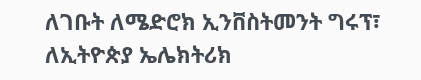ለገቡት ለሜድሮክ ኢንቨስትመንት ግሩፕ፣ ለኢትዮጵያ ኤሌክትሪክ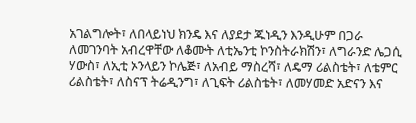አገልግሎት፣ ለበላይነህ ክንዴ እና ለያደታ ጁነዲን እንዲሁም በጋራ ለመገንባት አብረዋቸው ለቆሙት ለቲኤንቲ ኮንስትራክሽን፣ ለግራንድ ሌጋሲ ሃውስ፣ ለኢቲ ኦንላይን ኮሌጅ፣ ለአብይ ማስረሻ፣ ለዴማ ሪልስቴት፣ ለቴምር ሪልስቴት፣ ለስናፕ ትሬዲንግ፣ ለጊፍት ሪልስቴት፣ ለመሃመድ አድናን እና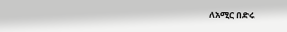ለአሚር በድሩ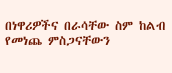በነዋሪዎችና በራሳቸው ስም ከልብ የመነጨ ምስጋናቸውን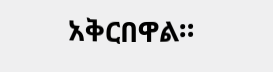አቅርበዋል።